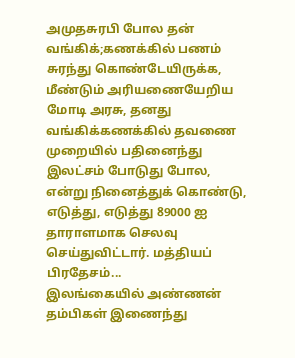அமுதசுரபி போல தன் வங்கிக்;கணக்கில் பணம் சுரந்து கொண்டேயிருக்க, மீண்டும் அரியணையேறிய மோடி அரசு, தனது வங்கிக்கணக்கில் தவணை முறையில் பதினைந்து இலட்சம் போடுது போல, என்று நினைத்துக் கொண்டு, எடுத்து, எடுத்து 89000 ஐ தாராளமாக செலவு செய்துவிட்டார். மத்தியப் பிரதேசம்...
இலங்கையில் அண்ணன் தம்பிகள் இணைந்து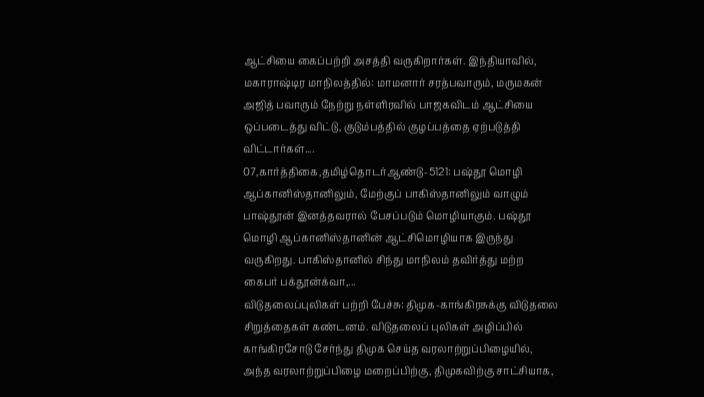ஆட்சியை கைப்பற்றி அசத்தி வருகிறார்கள். இந்தியாவில், மகாராஷ்டிர மாநிலத்தில்: மாமனார் சரத்பவாரும், மருமகன் அஜித் பவாரும் நேற்று நள்ளிரவில் பாஜகவிடம் ஆட்சியை ஒப்படைத்து விட்டு, குடும்பத்தில் குழப்பத்தை ஏற்படுத்தி விட்டார்கள்....
07,கார்த்திகை,தமிழ்தொடர்ஆண்டு-5121: பஷ்தூ மொழி ஆப்கானிஸ்தானிலும், மேற்குப் பாகிஸ்தானிலும் வாழும் பாஷ்தூன் இனத்தவரால் பேசப்படும் மொழியாகும். பஷ்தூ மொழி ஆப்கானிஸ்தானின் ஆட்சிமொழியாக இருந்து வருகிறது. பாகிஸ்தானில் சிந்து மாநிலம் தவிர்த்து மற்ற கைபர் பக்தூன்க்வா,...
விடுதலைப்புலிகள் பற்றி பேச்சு: திமுக-காங்கிரசுக்கு விடுதலை சிறுத்தைகள் கண்டனம். விடுதலைப் புலிகள் அழிப்பில் காங்கிரசோடு சேர்ந்து திமுக செய்த வரலாற்றுப்பிழையில், அந்த வரலாற்றுப்பிழை மறைப்பிற்கு, திமுகவிற்கு சாட்சியாக,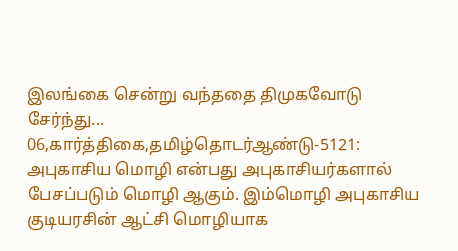இலங்கை சென்று வந்ததை திமுகவோடு சேர்ந்து...
06,கார்த்திகை,தமிழ்தொடர்ஆண்டு-5121: அபுகாசிய மொழி என்பது அபுகாசியர்களால் பேசப்படும் மொழி ஆகும். இம்மொழி அபுகாசிய குடியரசின் ஆட்சி மொழியாக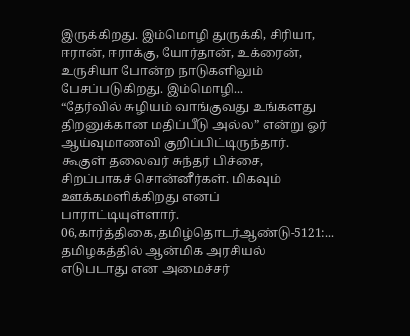இருக்கிறது. இம்மொழி துருக்கி, சிரியா, ஈரான், ஈராக்கு, யோர்தான், உக்ரைன், உருசியா போன்ற நாடுகளிலும் பேசப்படுகிறது. இம்மொழி...
“தேர்வில் சுழியம் வாங்குவது உங்களது திறனுக்கான மதிப்பீடு அல்ல” என்று ஓர் ஆய்வுமாணவி குறிப்பிட்டிருந்தார். கூகுள் தலைவர் சுந்தர் பிச்சை, சிறப்பாகச் சொன்னீர்கள். மிகவும் ஊக்கமளிக்கிறது எனப் பாராட்டியுள்ளார்.
06,கார்த்திகை,தமிழ்தொடர்ஆண்டு-5121:...
தமிழகத்தில் ஆன்மிக அரசியல் எடுபடாது என அமைச்சர்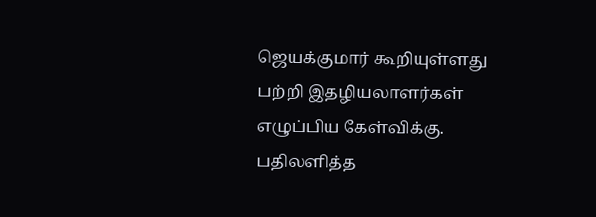ஜெயக்குமார் கூறியுள்ளது பற்றி இதழியலாளர்கள் எழுப்பிய கேள்விக்கு. பதிலளித்த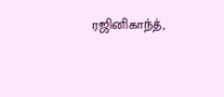ரஜினிகாந்த்,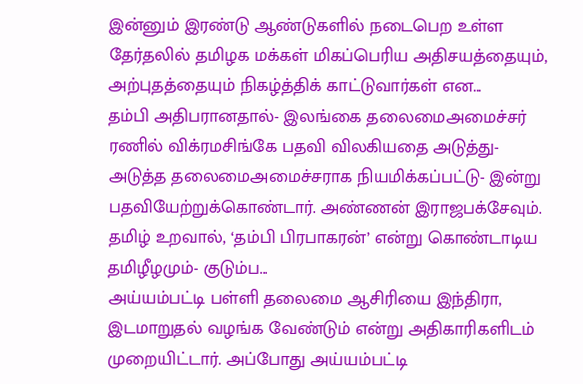இன்னும் இரண்டு ஆண்டுகளில் நடைபெற உள்ள தேர்தலில் தமிழக மக்கள் மிகப்பெரிய அதிசயத்தையும், அற்புதத்தையும் நிகழ்த்திக் காட்டுவார்கள் என...
தம்பி அதிபரானதால்- இலங்கை தலைமைஅமைச்சர் ரணில் விக்ரமசிங்கே பதவி விலகியதை அடுத்து- அடுத்த தலைமைஅமைச்சராக நியமிக்கப்பட்டு- இன்று பதவியேற்றுக்கொண்டார். அண்ணன் இராஜபக்சேவும்.
தமிழ் உறவால், ‘தம்பி பிரபாகரன்’ என்று கொண்டாடிய தமிழீழமும்- குடும்ப...
அய்யம்பட்டி பள்ளி தலைமை ஆசிரியை இந்திரா, இடமாறுதல் வழங்க வேண்டும் என்று அதிகாரிகளிடம் முறையிட்டார். அப்போது அய்யம்பட்டி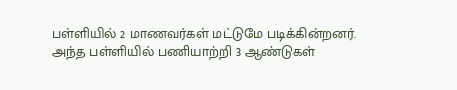பள்ளியில் 2 மாணவர்கள் மட்டுமே படிக்கின்றனர். அந்த பள்ளியில் பணியாற்றி 3 ஆண்டுகள்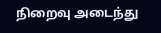நிறைவு அடைந்து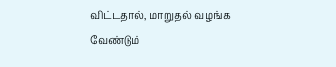விட்டதால், மாறுதல் வழங்க வேண்டும்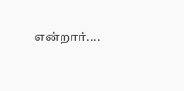என்றார்....